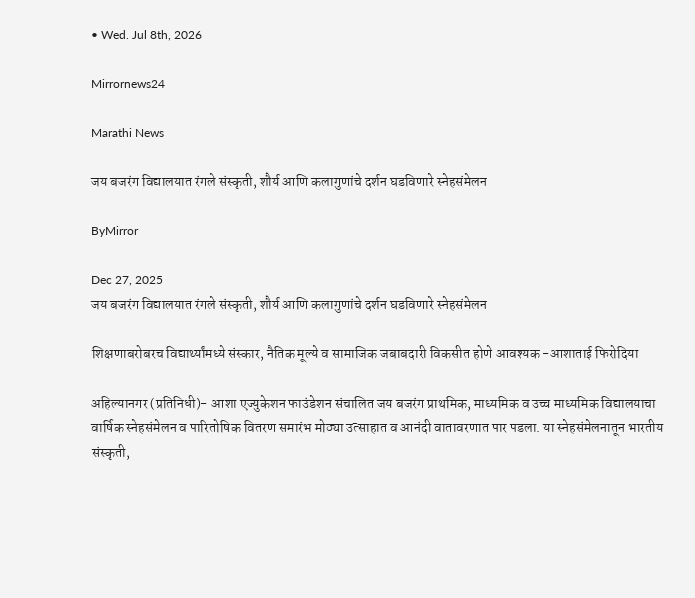• Wed. Jul 8th, 2026

Mirrornews24

Marathi News

जय बजरंग विद्यालयात रंगले संस्कृती, शौर्य आणि कलागुणांचे दर्शन घडविणारे स्नेहसंमेलन

ByMirror

Dec 27, 2025
जय बजरंग विद्यालयात रंगले संस्कृती, शौर्य आणि कलागुणांचे दर्शन घडविणारे स्नेहसंमेलन

शिक्षणाबरोबरच विद्यार्थ्यांमध्ये संस्कार, नैतिक मूल्ये व सामाजिक जबाबदारी विकसीत होणे आवश्‍यक -आशाताई फिरोदिया

अहिल्यानगर (प्रतिनिधी)- आशा एज्युकेशन फाउंडेशन संचालित जय बजरंग प्राथमिक, माध्यमिक व उच्च माध्यमिक विद्यालयाचा वार्षिक स्नेहसंमेलन व पारितोषिक वितरण समारंभ मोठ्या उत्साहात व आनंदी वातावरणात पार पडला. या स्नेहसंमेलनातून भारतीय संस्कृती,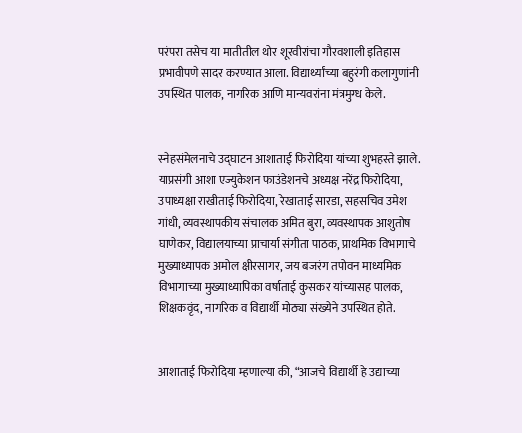परंपरा तसेच या मातीतील थोर शूरवीरांचा गौरवशाली इतिहास प्रभावीपणे सादर करण्यात आला. विद्यार्थ्यांच्या बहुरंगी कलागुणांनी उपस्थित पालक, नागरिक आणि मान्यवरांना मंत्रमुग्ध केले.


स्नेहसंमेलनाचे उद्घाटन आशाताई फिरोदिया यांच्या शुभहस्ते झाले. याप्रसंगी आशा एज्युकेशन फाउंडेशनचे अध्यक्ष नरेंद्र फिरोदिया, उपाध्यक्षा राखीताई फिरोदिया, रेखाताई सारडा, सहसचिव उमेश गांधी, व्यवस्थापकीय संचालक अमित बुरा, व्यवस्थापक आशुतोष घाणेकर, विद्यालयाच्या प्राचार्या संगीता पाठक, प्राथमिक विभागाचे मुख्याध्यापक अमोल क्षीरसागर, जय बजरंग तपोवन माध्यमिक विभागाच्या मुख्याध्यापिका वर्षाताई कुसकर यांच्यासह पालक, शिक्षकवृंद, नागरिक व विद्यार्थी मोठ्या संख्येने उपस्थित होते.


आशाताई फिरोदिया म्हणाल्या की, “आजचे विद्यार्थी हे उद्याच्या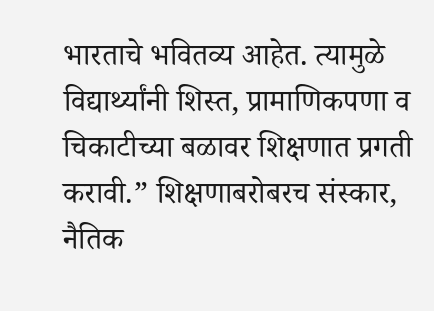भारताचे भवितव्य आहेत. त्यामुळे विद्यार्थ्यांनी शिस्त, प्रामाणिकपणा व चिकाटीच्या बळावर शिक्षणात प्रगती करावी.” शिक्षणाबरोबरच संस्कार, नैतिक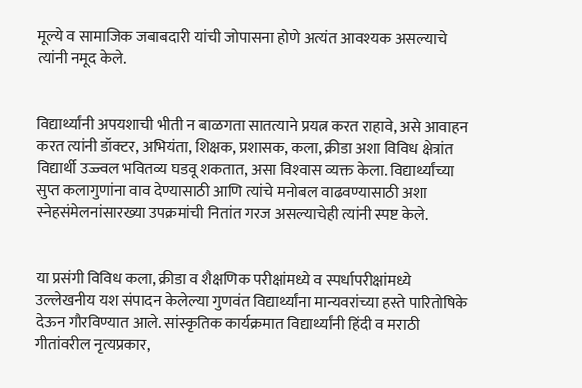मूल्ये व सामाजिक जबाबदारी यांची जोपासना होणे अत्यंत आवश्‍यक असल्याचे त्यांनी नमूद केले.


विद्यार्थ्यांनी अपयशाची भीती न बाळगता सातत्याने प्रयत्न करत राहावे, असे आवाहन करत त्यांनी डॉक्टर, अभियंता, शिक्षक, प्रशासक, कला, क्रीडा अशा विविध क्षेत्रांत विद्यार्थी उज्ज्वल भवितव्य घडवू शकतात, असा विश्‍वास व्यक्त केला. विद्यार्थ्यांच्या सुप्त कलागुणांना वाव देण्यासाठी आणि त्यांचे मनोबल वाढवण्यासाठी अशा स्नेहसंमेलनांसारख्या उपक्रमांची नितांत गरज असल्याचेही त्यांनी स्पष्ट केले.


या प्रसंगी विविध कला, क्रीडा व शैक्षणिक परीक्षांमध्ये व स्पर्धापरीक्षांमध्ये उल्लेखनीय यश संपादन केलेल्या गुणवंत विद्यार्थ्यांना मान्यवरांच्या हस्ते पारितोषिके देऊन गौरविण्यात आले. सांस्कृतिक कार्यक्रमात विद्यार्थ्यांनी हिंदी व मराठी गीतांवरील नृत्यप्रकार,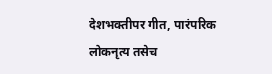देशभक्तीपर गीत, पारंपरिक लोकनृत्य तसेच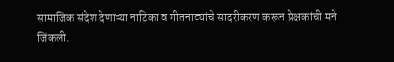सामाजिक संदेश देणाऱ्या नाटिका व गीतनाट्यांचे सादरीकरण करून प्रेक्षकांची मने जिंकली.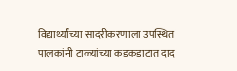विद्यार्थ्यांच्या सादरीकरणाला उपस्थित पालकांनी टाळ्यांच्या कडकडाटात दाद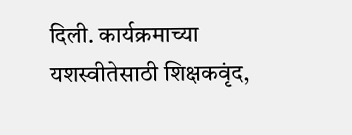दिली. कार्यक्रमाच्या यशस्वीतेसाठी शिक्षकवृंद,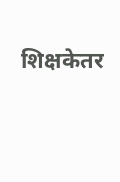शिक्षकेतर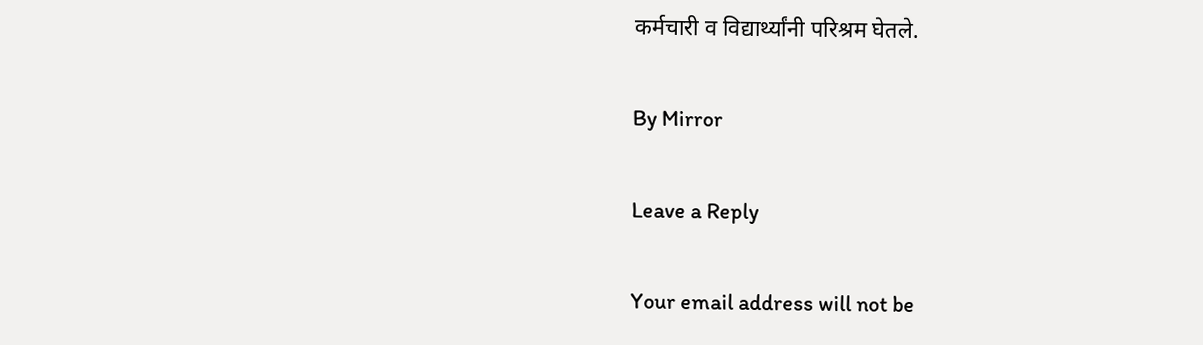कर्मचारी व विद्यार्थ्यांनी परिश्रम घेतले.

By Mirror

Leave a Reply

Your email address will not be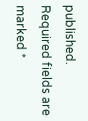published. Required fields are marked *